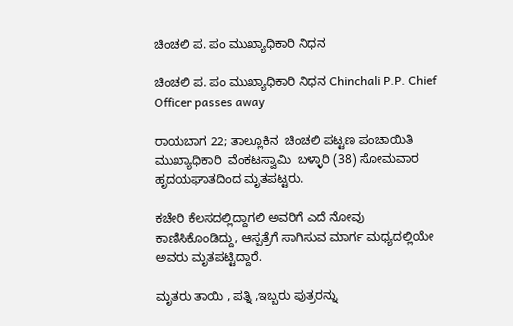ಚಿಂಚಲಿ ಪ. ಪಂ ಮುಖ್ಯಾಧಿಕಾರಿ ನಿಧನ

ಚಿಂಚಲಿ ಪ. ಪಂ ಮುಖ್ಯಾಧಿಕಾರಿ ನಿಧನ Chinchali P.P. Chief Officer passes away

ರಾಯಬಾಗ 22; ತಾಲ್ಲೂಕಿನ  ಚಿಂಚಲಿ ಪಟ್ಟಣ ಪಂಚಾಯಿತಿ ಮುಖ್ಯಾಧಿಕಾರಿ  ವೆಂಕಟಸ್ವಾಮಿ  ಬಳ್ಳಾರಿ (38) ಸೋಮವಾರ ಹೃದಯಘಾತದಿಂದ ಮೃತಪಟ್ಟರು.

ಕಚೇರಿ ಕೆಲಸದಲ್ಲಿದ್ದಾಗಲಿ ಅವರಿಗೆ ಎದೆ ನೋವು ಕಾಣಿಸಿಕೊಂಡಿದ್ದು, ಆಸ್ಪತ್ರೆಗೆ ಸಾಗಿಸುವ ಮಾರ್ಗ ಮಧ್ಯದಲ್ಲಿಯೇ ಅವರು ಮೃತಪಟ್ಟಿದ್ದಾರೆ.

ಮೃತರು ತಾಯಿ , ಪತ್ನಿ ,ಇಬ್ಬರು ಪುತ್ರರನ್ನು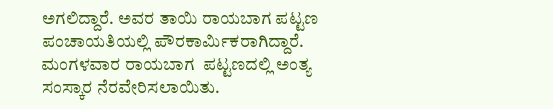ಅಗಲಿದ್ದಾರೆ. ಅವರ ತಾಯಿ ರಾಯಬಾಗ ಪಟ್ಟಣ ಪಂಚಾಯತಿಯಲ್ಲಿ ಪೌರಕಾರ್ಮಿಕರಾಗಿದ್ದಾರೆ. ಮಂಗಳವಾರ ರಾಯಬಾಗ  ಪಟ್ಟಣದಲ್ಲಿ ಅಂತ್ಯ ಸಂಸ್ಕಾರ ನೆರವೇರಿಸಲಾಯಿತು.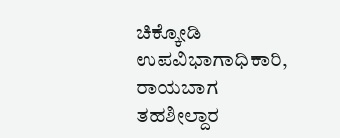ಚಿಕ್ಕೋಡಿ ಉಪವಿಭಾಗಾಧಿಕಾರಿ, ರಾಯಬಾಗ ತಹಶೀಲ್ದಾರ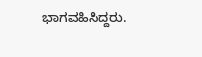ಭಾಗವಹಿಸಿದ್ದರು.